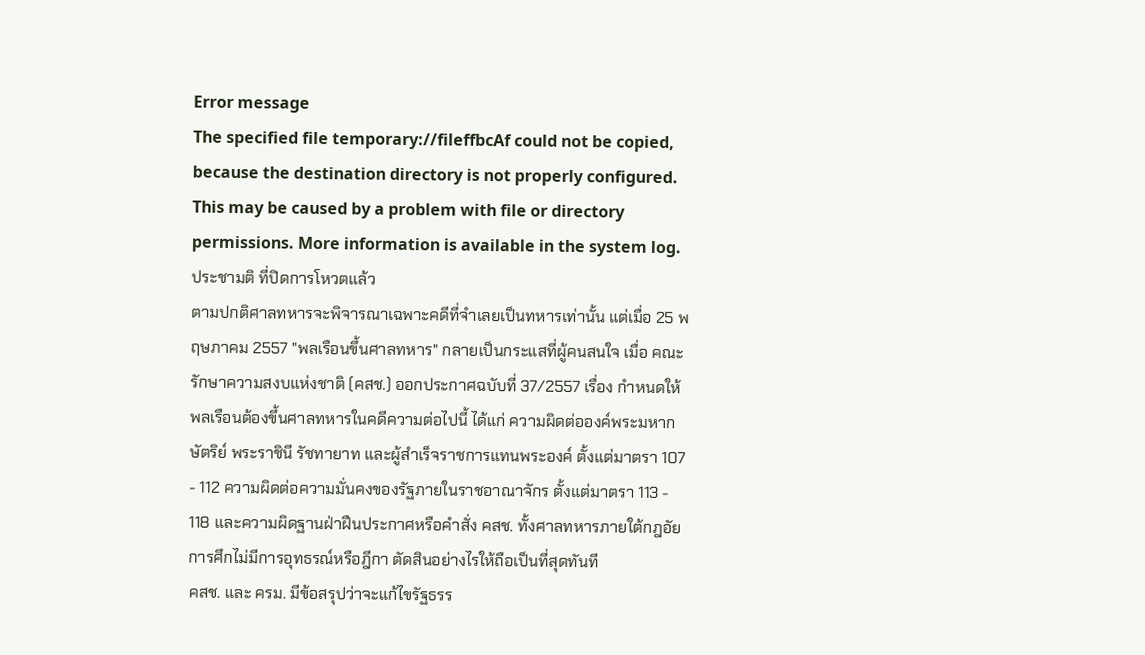Error message
The specified file temporary://fileffbcAf could not be copied, because the destination directory is not properly configured. This may be caused by a problem with file or directory permissions. More information is available in the system log.
ประชามติ ที่ปิดการโหวตแล้ว
ตามปกติศาลทหารจะพิจารณาเฉพาะคดีที่จำเลยเป็นทหารเท่านั้น แต่เมื่อ 25 พฤษภาคม 2557 "พลเรือนขึ้นศาลทหาร" กลายเป็นกระแสที่ผู้คนสนใจ เมื่อ คณะรักษาความสงบแห่งชาติ (คสช.) ออกประกาศฉบับที่ 37/2557 เรื่อง กำหนดให้พลเรือนต้องขึ้นศาลทหารในคดีความต่อไปนี้ ได้แก่ ความผิดต่อองค์พระมหากษัตริย์ พระราชินี รัชทายาท และผู้สำเร็จราชการแทนพระองค์ ตั้งแต่มาตรา 107 - 112 ความผิดต่อความมั่นคงของรัฐภายในราชอาณาจักร ตั้งแต่มาตรา 113 - 118 และความผิดฐานฝ่าฝืนประกาศหรือคำสั่ง คสช. ทั้งศาลทหารภายใต้กฎอัยการศึกไม่มีการอุทธรณ์หรือฎีกา ตัดสินอย่างไรให้ถือเป็นที่สุดทันที
คสช. และ ครม. มีข้อสรุปว่าจะแก้ไขรัฐธรร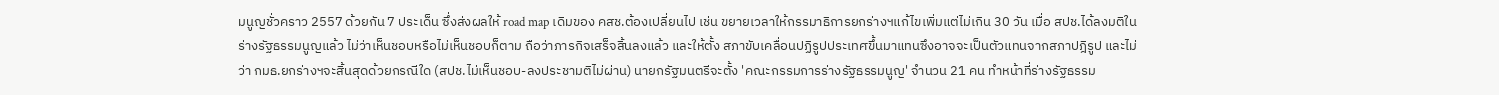มนูญชั่วคราว 2557 ด้วยกัน 7 ประเด็น ซึ่งส่งผลให้ road map เดิมของ คสช.ต้องเปลี่ยนไป เช่น ขยายเวลาให้กรรมาธิการยกร่างฯแก้ไขเพิ่มแต่ไม่เกิน 30 วัน เมื่อ สปช.ได้ลงมติในร่างรัฐธรรมนูญแล้ว ไม่ว่าเห็นชอบหรือไม่เห็นชอบก็ตาม ถือว่าภารกิจเสร็จสิ้นลงแล้ว และให้ตั้ง สภาขับเคลื่อนปฏิรูปประเทศขึ้นมาแทนซึงอาจจะเป็นตัวแทนจากสภาปฎิรูป และไม่ว่า กมธ.ยกร่างฯจะสิ้นสุดด้วยกรณีใด (สปช.ไม่เห็นชอบ-ลงประชามติไม่ผ่าน) นายกรัฐมนตรีจะตั้ง 'คณะกรรมการร่างรัฐธรรมนูญ' จำนวน 21 คน ทำหน้าที่ร่างรัฐธรรม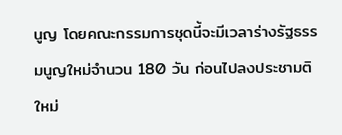นูญ โดยคณะกรรมการชุดนี้จะมีเวลาร่างรัฐธรรมนูญใหม่จำนวน 180 วัน ก่อนไปลงประชามติใหม่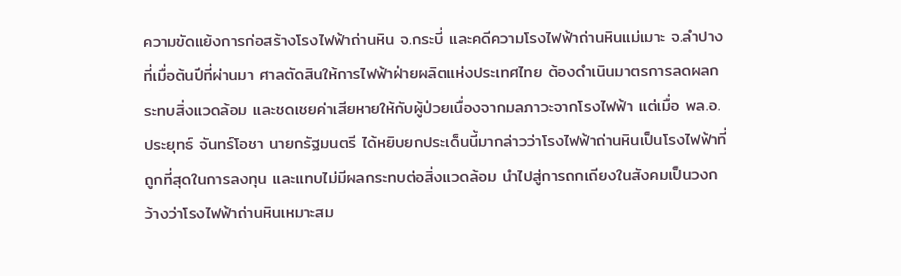ความขัดแย้งการก่อสร้างโรงไฟฟ้าถ่านหิน จ.กระบี่ และคดีความโรงไฟฟ้าถ่านหินแม่เมาะ จ.ลำปาง ที่เมื่อต้นปีที่ผ่านมา ศาลตัดสินให้การไฟฟ้าฝ่ายผลิตแห่งประเทศไทย ต้องดำเนินมาตรการลดผลกระทบสิ่งแวดล้อม และชดเชยค่าเสียหายให้กับผู้ป่วยเนื่องจากมลภาวะจากโรงไฟฟ้า แต่เมื่อ พล.อ. ประยุทธ์ จันทร์โอชา นายกรัฐมนตรี ได้หยิบยกประเด็นนี้มากล่าวว่าโรงไฟฟ้าถ่านหินเป็นโรงไฟฟ้าที่ถูกที่สุดในการลงทุน และแทบไม่มีผลกระทบต่อสิ่งแวดล้อม นำไปสู่การถกเถียงในสังคมเป็นวงกว้างว่าโรงไฟฟ้าถ่านหินเหมาะสม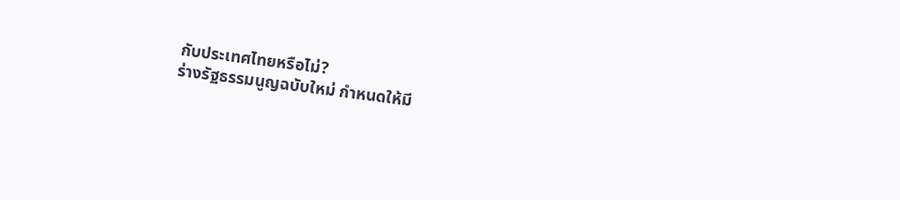กับประเทศไทยหรือไม่?
ร่างรัฐธรรมนูญฉบับใหม่ กำหนดให้มี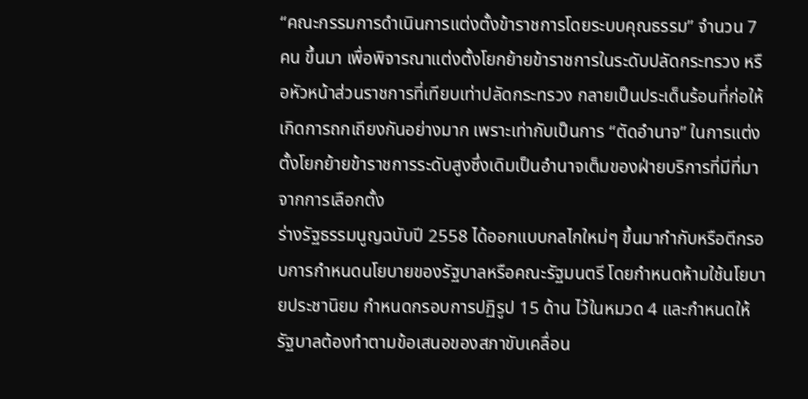“คณะกรรมการดำเนินการแต่งตั้งข้าราชการโดยระบบคุณธรรม” จำนวน 7 คน ขึ้นมา เพื่อพิจารณาแต่งตั้งโยกย้ายข้าราชการในระดับปลัดกระทรวง หรือหัวหน้าส่วนราชการที่เทียบเท่าปลัดกระทรวง กลายเป็นประเด็นร้อนที่ก่อให้เกิดการถกเถียงกันอย่างมาก เพราะเท่ากับเป็นการ “ตัดอำนาจ” ในการแต่งตั้งโยกย้ายข้าราชการระดับสูงซึ่งเดิมเป็นอำนาจเต็มของฝ่ายบริการที่มีที่มาจากการเลือกตั้ง
ร่างรัฐธรรมนูญฉบับปี 2558 ได้ออกแบบกลไกใหม่ๆ ขึ้นมากำกับหรือตีกรอบการกำหนดนโยบายของรัฐบาลหรือคณะรัฐมนตรี โดยกำหนดห้ามใช้นโยบายประชานิยม กำหนดกรอบการปฏิรูป 15 ด้าน ไว้ในหมวด 4 และกำหนดให้รัฐบาลต้องทำตามข้อเสนอของสภาขับเคลื่อน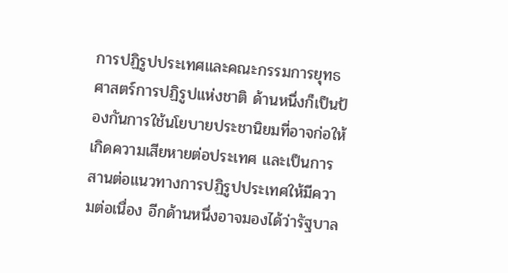การปฏิรูปประเทศและคณะกรรมการยุทธศาสตร์การปฏิรูปแห่งชาติ ด้านหนึ่งก็เป็นป้องกันการใช้นโยบายประชานิยมที่อาจก่อให้เกิดความเสียหายต่อประเทศ และเป็นการสานต่อแนวทางการปฏิรูปประเทศให้มีความต่อเนื่อง อีกด้านหนึ่งอาจมองได้ว่ารัฐบาล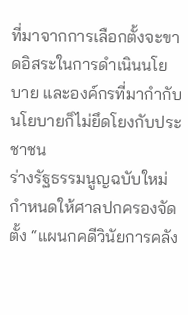ที่มาจากการเลือกตั้งจะขาดอิสระในการดำเนินนโยบาย และองค์กรที่มากำกับนโยบายก็ไม่ยึดโยงกับประชาชน
ร่างรัฐธรรมนูญฉบับใหม่ กำหนดให้ศาลปกครองจัดตั้ง “แผนกคดีวินัยการคลัง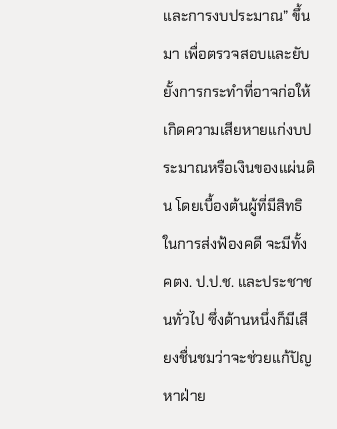และการงบประมาณ” ขึ้นมา เพื่อตรวจสอบและยับยั้งการกระทำที่อาจก่อให้เกิดความเสียหายแก่งบประมาณหรือเงินของแผ่นดิน โดยเบื้องต้นผู้ที่มีสิทธิในการส่งฟ้องคดี จะมีทั้ง คตง. ป.ป.ช. และประชาชนทั่วไป ซึ่งด้านหนึ่งก็มีเสียงชื่นชมว่าจะช่วยแก้ปัญหาฝ่าย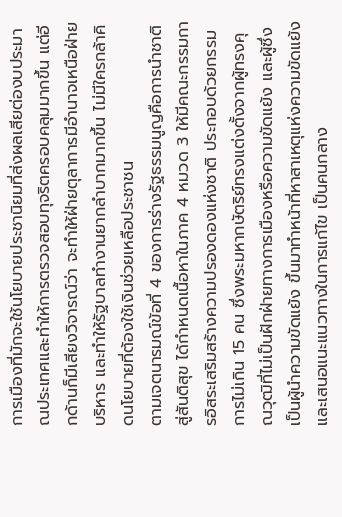การเมืองที่มักจะใช้นโยบายประชานิยมที่ส่งผลเสียต่องบประมาณประเทศและทำให้การตรวจสอบทุจริตครอบคลุมมากขึ้น แต่อีกด้านก็มีเสียงวิจารณ์ว่า จะทำให้ฝ่ายตุลาการมีอำนาจเหนือฝ่ายบริหาร และทำให้รัฐบาลทำงานยากลำบากมากขึ้น ไม่มีใครกล้าคิดนโยบายที่ต้องใช้เงินช่วยเหลือประชาชน
ตามเจตนารมณ์ข้อที่ 4 ของการร่างรัฐธรรมนูญคือการนำชาติสู่สันติสุข ได้กำหนดเนื้อหาในภาค 4 หมวด 3 ให้มีคณะกรรมการอิสระเสริมสร้างความปรองดองแห่งชาติ ประกอบด้วยกรรมการไม่เกิน 15 คน ซึ่งพระมหากษัตริย์ทรงแต่งตั้งจากผู้ทรงคุณวุฒิที่ไม่เป็นฝักฝ่ายทางการเมืองหรือความขัดแย้ง และผู้ซึ่งเป็นผู้นำความขัดแย้ง ขึ้นมาทำหน้าที่หาสาเหตุแห่งความขัดแย้ง และเสนอแนะแนวทางในการแก้ไข เป็นคนกลาง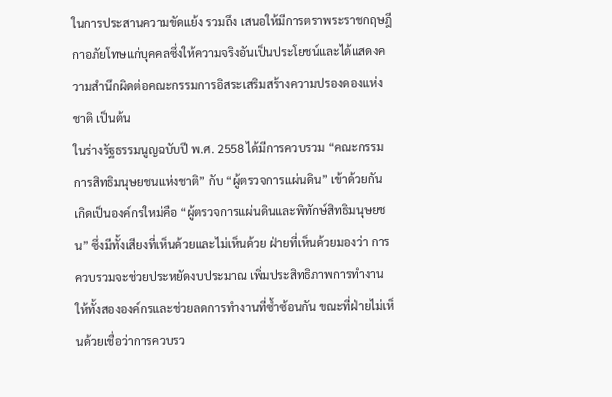ในการประสานความขัดแย้ง รวมถึง เสนอให้มีการตราพระราชกฤษฎีกาอภัยโทษแก่บุคคลซึ่งให้ความจริงอันเป็นประโยชน์และได้แสดงความสำนึกผิดต่อคณะกรรมการอิสระเสริมสร้างความปรองดองแห่งชาติ เป็นต้น
ในร่างรัฐธรรมนูญฉบับปี พ.ศ. 2558 ได้มีการควบรวม “คณะกรรมการสิทธิมนุษยชนแห่งชาติ” กับ “ผู้ตรวจการแผ่นดิน” เข้าด้วยกัน เกิดเป็นองค์กรใหม่คือ “ผู้ตรวจการแผ่นดินและพิทักษ์สิทธิมนุษยชน” ซึ่งมีทั้งเสียงที่เห็นด้วยและไม่เห็นด้วย ฝ่ายที่เห็นด้วยมองว่า การควบรวมจะช่วยประหยัดงบประมาณ เพิ่มประสิทธิภาพการทำงานให้ทั้งสององค์กรและช่วยลดการทำงานที่ซ้ำซ้อนกัน ขณะที่ฝ่ายไม่เห็นด้วยเชื่อว่าการควบรว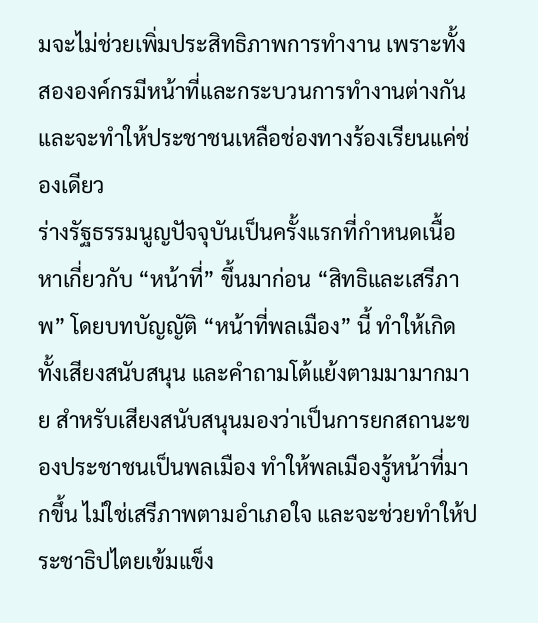มจะไม่ช่วยเพิ่มประสิทธิภาพการทำงาน เพราะทั้งสององค์กรมีหน้าที่และกระบวนการทำงานต่างกัน และจะทำให้ประชาชนเหลือช่องทางร้องเรียนแค่ช่องเดียว
ร่างรัฐธรรมนูญปัจจุบันเป็นครั้งแรกที่กำหนดเนื้อหาเกี่ยวกับ “หน้าที่” ขึ้นมาก่อน “สิทธิและเสรีภาพ” โดยบทบัญญัติ “หน้าที่พลเมือง” นี้ ทำให้เกิดทั้งเสียงสนับสนุน และคำถามโต้แย้งตามมามากมาย สำหรับเสียงสนับสนุนมองว่าเป็นการยกสถานะของประชาชนเป็นพลเมือง ทำให้พลเมืองรู้หน้าที่มากขึ้น ไม่ใช่เสรีภาพตามอำเภอใจ และจะช่วยทำให้ประชาธิปไตยเข้มแข็ง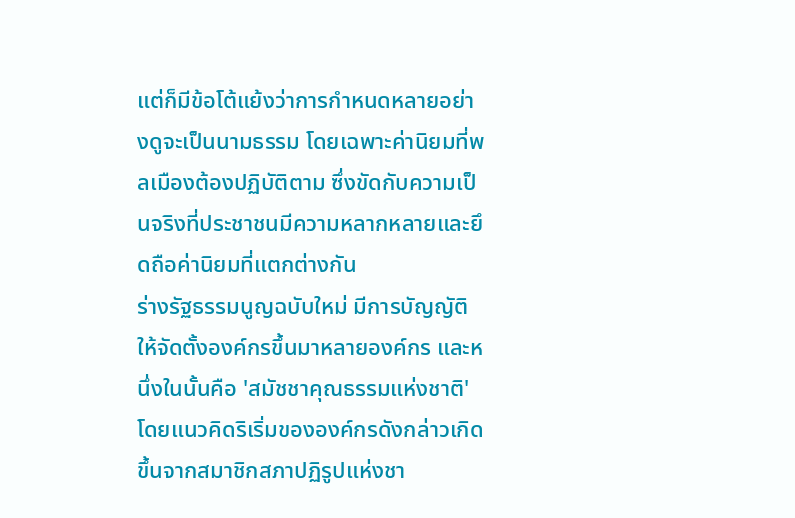แต่ก็มีข้อโต้แย้งว่าการกำหนดหลายอย่างดูจะเป็นนามธรรม โดยเฉพาะค่านิยมที่พลเมืองต้องปฏิบัติตาม ซึ่งขัดกับความเป็นจริงที่ประชาชนมีความหลากหลายและยึดถือค่านิยมที่แตกต่างกัน
ร่างรัฐธรรมนูญฉบับใหม่ มีการบัญญัติให้จัดตั้งองค์กรขึ้นมาหลายองค์กร และหนึ่งในนั้นคือ 'สมัชชาคุณธรรมแห่งชาติ' โดยแนวคิดริเริ่มขององค์กรดังกล่าวเกิดขึ้นจากสมาชิกสภาปฏิรูปแห่งชา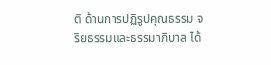ติ ด้านการปฏิรูปคุณธรรม จริยธรรมและธรรมาภิบาล ได้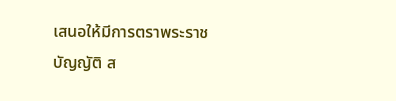เสนอให้มีการตราพระราชบัญญัติ ส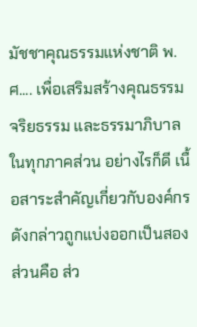มัชชาคุณธรรมแห่งชาติ พ.ศ.... เพื่อเสริมสร้างคุณธรรม จริยธรรม และธรรมาภิบาลในทุกภาคส่วน อย่างไรก็ดี เนื้อสาระสำคัญเกี่ยวกับองค์กรดังกล่าวถูกแบ่งออกเป็นสองส่วนคือ ส่ว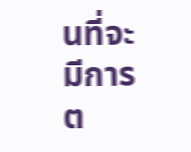นที่จะมีการต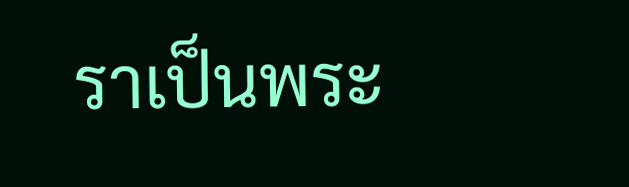ราเป็นพระ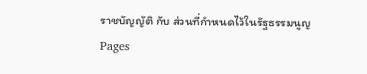ราชบัญญัติ กับ ส่วนที่กำหนดไว้ในรัฐธรรมนูญ
Pages